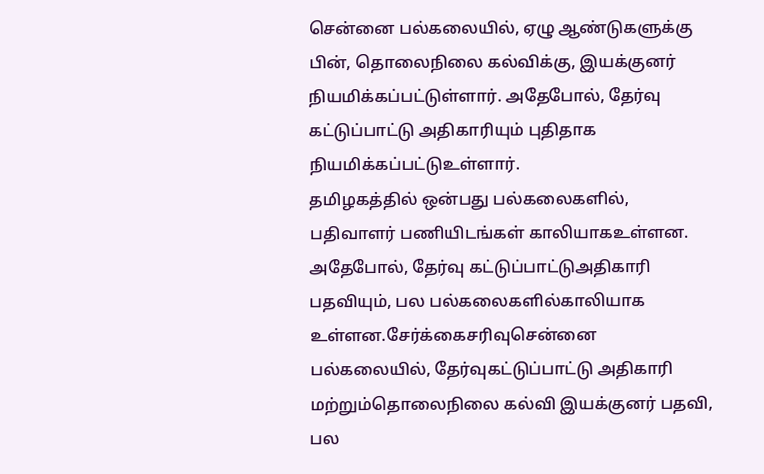சென்னை பல்கலையில், ஏழு ஆண்டுகளுக்கு பின், தொலைநிலை கல்விக்கு, இயக்குனர் நியமிக்கப்பட்டுள்ளார். அதேபோல், தேர்வு கட்டுப்பாட்டு அதிகாரியும் புதிதாக நியமிக்கப்பட்டுஉள்ளார்.
தமிழகத்தில் ஒன்பது பல்கலைகளில், பதிவாளர் பணியிடங்கள் காலியாகஉள்ளன. அதேபோல், தேர்வு கட்டுப்பாட்டுஅதிகாரி பதவியும், பல பல்கலைகளில்காலியாக உள்ளன.சேர்க்கைசரிவுசென்னை பல்கலையில், தேர்வுகட்டுப்பாட்டு அதிகாரி மற்றும்தொலைநிலை கல்வி இயக்குனர் பதவி, பல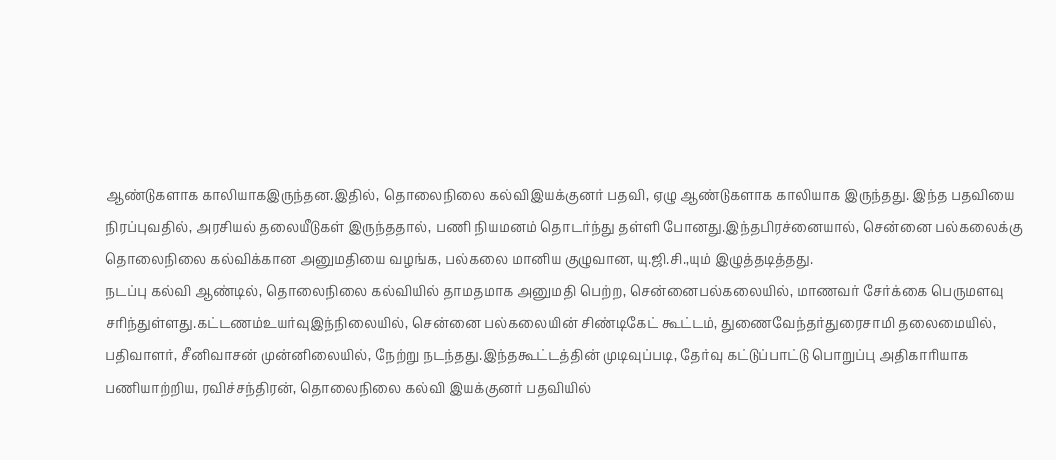ஆண்டுகளாக காலியாகஇருந்தன.இதில், தொலைநிலை கல்விஇயக்குனர் பதவி, ஏழு ஆண்டுகளாக காலியாக இருந்தது. இந்த பதவியை நிரப்புவதில், அரசியல் தலையீடுகள் இருந்ததால், பணி நியமனம் தொடர்ந்து தள்ளி போனது.இந்தபிரச்னையால், சென்னை பல்கலைக்கு தொலைநிலை கல்விக்கான அனுமதியை வழங்க, பல்கலை மானிய குழுவான, யு.ஜி.சி.,யும் இழுத்தடித்தது.
நடப்பு கல்வி ஆண்டில், தொலைநிலை கல்வியில் தாமதமாக அனுமதி பெற்ற, சென்னைபல்கலையில், மாணவர் சேர்க்கை பெருமளவு சரிந்துள்ளது.கட்டணம்உயர்வுஇந்நிலையில், சென்னை பல்கலையின் சிண்டிகேட் கூட்டம், துணைவேந்தர்துரைசாமி தலைமையில், பதிவாளர், சீனிவாசன் முன்னிலையில், நேற்று நடந்தது.இந்தகூட்டத்தின் முடிவுப்படி, தேர்வு கட்டுப்பாட்டு பொறுப்பு அதிகாரியாக பணியாற்றிய, ரவிச்சந்திரன், தொலைநிலை கல்வி இயக்குனர் பதவியில்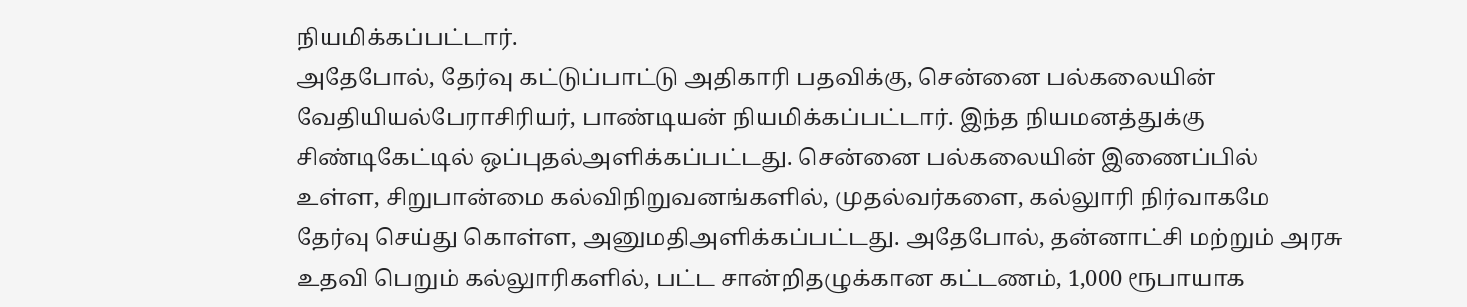நியமிக்கப்பட்டார்.
அதேபோல், தேர்வு கட்டுப்பாட்டு அதிகாரி பதவிக்கு, சென்னை பல்கலையின் வேதியியல்பேராசிரியர், பாண்டியன் நியமிக்கப்பட்டார். இந்த நியமனத்துக்கு சிண்டிகேட்டில் ஒப்புதல்அளிக்கப்பட்டது. சென்னை பல்கலையின் இணைப்பில் உள்ள, சிறுபான்மை கல்விநிறுவனங்களில், முதல்வர்களை, கல்லுாரி நிர்வாகமே தேர்வு செய்து கொள்ள, அனுமதிஅளிக்கப்பட்டது. அதேபோல், தன்னாட்சி மற்றும் அரசு உதவி பெறும் கல்லுாரிகளில், பட்ட சான்றிதழுக்கான கட்டணம், 1,000 ரூபாயாக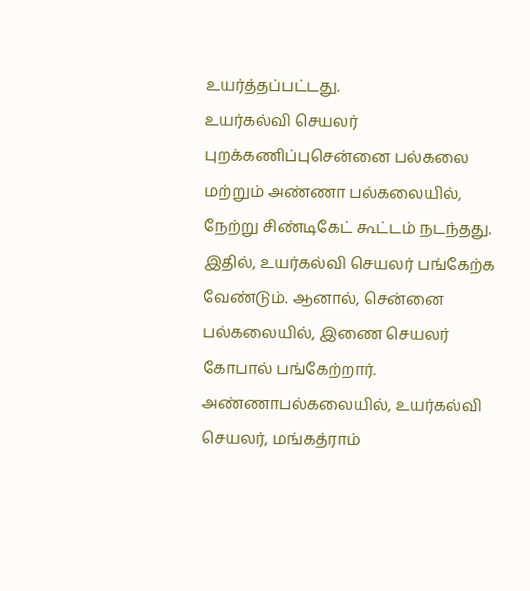உயர்த்தப்பட்டது.
உயர்கல்வி செயலர் புறக்கணிப்புசென்னை பல்கலை மற்றும் அண்ணா பல்கலையில், நேற்று சிண்டிகேட் கூட்டம் நடந்தது. இதில், உயர்கல்வி செயலர் பங்கேற்க வேண்டும். ஆனால், சென்னை பல்கலையில், இணை செயலர் கோபால் பங்கேற்றார். அண்ணாபல்கலையில், உயர்கல்வி செயலர், மங்கத்ராம்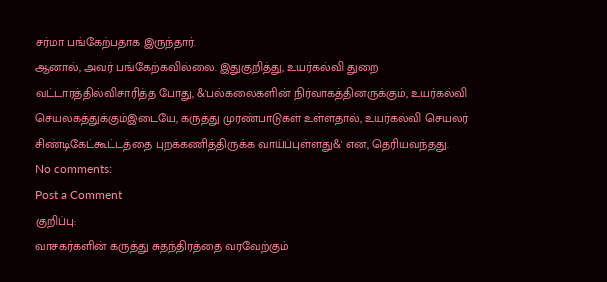சர்மா பங்கேற்பதாக இருந்தார்.
ஆனால், அவர் பங்கேற்கவில்லை. இதுகுறித்து, உயர்கல்வி துறை வட்டாரத்தில்விசாரித்த போது, &'பல்கலைகளின் நிர்வாகத்தினருக்கும், உயர்கல்வி செயலகத்துக்கும்இடையே, கருத்து முரண்பாடுகள் உள்ளதால், உயர்கல்வி செயலர் சிண்டிகேட்கூட்டத்தை புறக்கணித்திருக்க வாய்ப்புள்ளது&' என, தெரியவந்தது.
No comments:
Post a Comment
குறிப்பு:
வாசகர்களின் கருத்து சுதந்திரத்தை வரவேற்கும்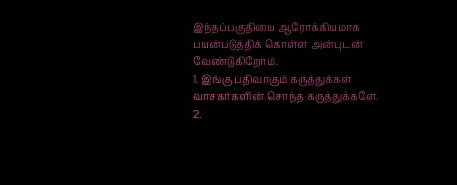இந்தப்பகுதியை ஆரோக்கியமாக பயன்படுத்திக் கொள்ள அன்புடன் வேண்டுகிறோம்.
1. இங்கு பதிவாகும் கருத்துக்கள் வாசகர்களின் சொந்த கருத்துக்களே.
2.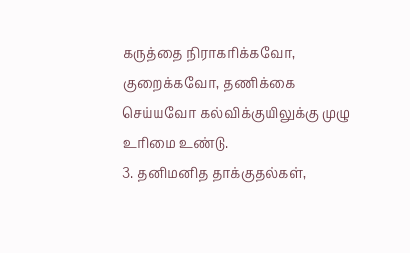கருத்தை நிராகரிக்கவோ, குறைக்கவோ, தணிக்கை செய்யவோ கல்விக்குயிலுக்கு முழு உரிமை உண்டு.
3. தனிமனித தாக்குதல்கள்,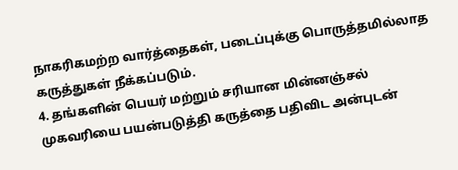நாகரிகமற்ற வார்த்தைகள், படைப்புக்கு பொருத்தமில்லாத கருத்துகள் நீக்கப்படும்.
4. தங்களின் பெயர் மற்றும் சரியான மின்னஞ்சல் முகவரியை பயன்படுத்தி கருத்தை பதிவிட அன்புடன்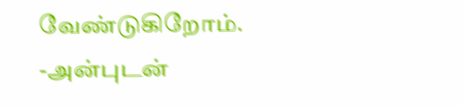வேண்டுகிறோம்.
-அன்புடன்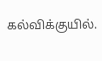கல்விக்குயில்.